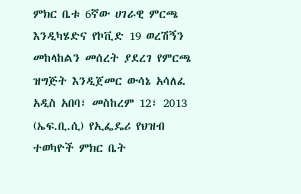ምክር ቤቱ 6ኛው ሀገራዊ ምርጫ እንዲካሄድና የኮቪድ 19 ወረሽኝን መከላከልን መሰረት ያደረገ የምርጫ ዝግጅት እንዲጀመር ውሳኔ አሳለፈ
አዲስ አበባ፣ መስከረም 12፣ 2013 (ኤፍ.ቢ.ሲ) የኢፌዴሪ የህዝብ ተወካዮች ምክር ቤት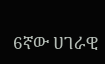6ኛው ሀገራዊ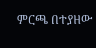ምርጫ በተያዘው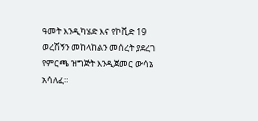ዓመት እንዲካሄድ እና የኮቪድ 19 ወረሽኝን መከላከልን መሰረት ያደረገ የምርጫ ዝግጅት እንዲጀመር ውሳኔ አሳለፈ።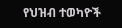የህዝብ ተወካዮች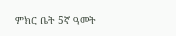ምክር ቤት 5ኛ ዓመት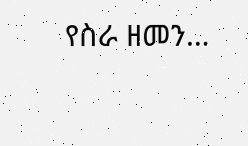የስራ ዘመን…